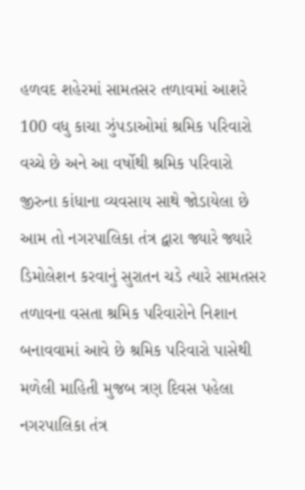હળવદ શહેરમાં સામતસર તળાવમાં આશરે 100 વધુ કાચા ઝુંપડાઓમાં શ્રમિક પરિવારો વચ્ચે છે અને આ વર્ષોથી શ્રમિક પરિવારો જીરુના કાંધાના વ્યવસાય સાથે જોડાયેલા છે આમ તો નગરપાલિકા તંત્ર દ્વારા જ્યારે જ્યારે ડિમોલેશન કરવાનું સુરાતન ચડે ત્યારે સામતસર તળાવના વસતા શ્રમિક પરિવારોને નિશાન બનાવવામાં આવે છે શ્રમિક પરિવારો પાસેથી મળેલી માહિતી મુજબ ત્રણ દિવસ પહેલા નગરપાલિકા તંત્ર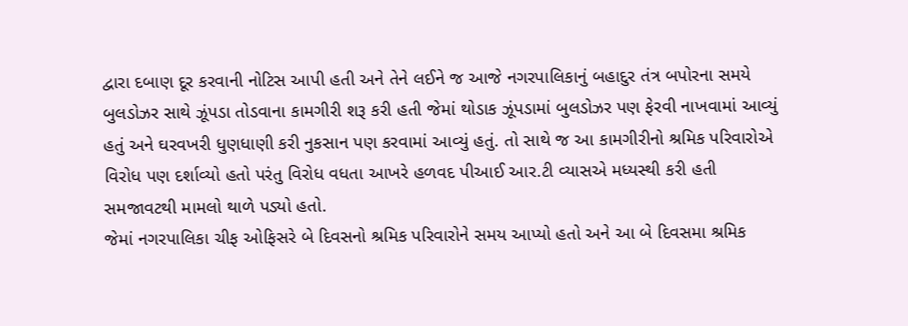દ્વારા દબાણ દૂર કરવાની નોટિસ આપી હતી અને તેને લઈને જ આજે નગરપાલિકાનું બહાદુર તંત્ર બપોરના સમયે બુલડોઝર સાથે ઝૂંપડા તોડવાના કામગીરી શરૂ કરી હતી જેમાં થોડાક ઝૂંપડામાં બુલડોઝર પણ ફેરવી નાખવામાં આવ્યું હતું અને ઘરવખરી ધુણધાણી કરી નુકસાન પણ કરવામાં આવ્યું હતું. તો સાથે જ આ કામગીરીનો શ્રમિક પરિવારોએ વિરોધ પણ દર્શાવ્યો હતો પરંતુ વિરોધ વધતા આખરે હળવદ પીઆઈ આર.ટી વ્યાસએ મધ્યસ્થી કરી હતી સમજાવટથી મામલો થાળે પડ્યો હતો.
જેમાં નગરપાલિકા ચીફ ઓફિસરે બે દિવસનો શ્રમિક પરિવારોને સમય આપ્યો હતો અને આ બે દિવસમા શ્રમિક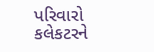પરિવારો કલેકટરને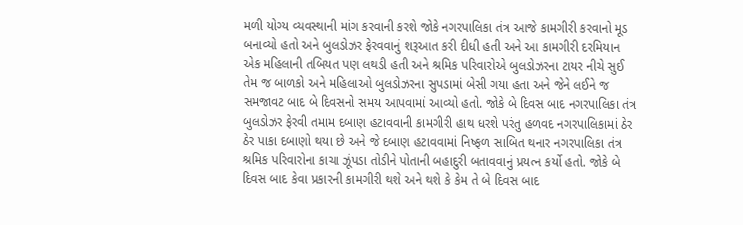મળી યોગ્ય વ્યવસ્થાની માંગ કરવાની કરશે જોકે નગરપાલિકા તંત્ર આજે કામગીરી કરવાનો મૂડ બનાવ્યો હતો અને બુલડોઝર ફેરવવાનું શરૂઆત કરી દીધી હતી અને આ કામગીરી દરમિયાન એક મહિલાની તબિયત પણ લથડી હતી અને શ્રમિક પરિવારોએ બુલડોઝરના ટાયર નીચે સુઈ તેમ જ બાળકો અને મહિલાઓ બુલડોઝરના સુપડામાં બેસી ગયા હતા અને જેને લઈને જ સમજાવટ બાદ બે દિવસનો સમય આપવામાં આવ્યો હતો. જોકે બે દિવસ બાદ નગરપાલિકા તંત્ર બુલડોઝર ફેરવી તમામ દબાણ હટાવવાની કામગીરી હાથ ધરશે પરંતુ હળવદ નગરપાલિકામાં ઠેર ઠેર પાકા દબાણો થયા છે અને જે દબાણ હટાવવામાં નિષ્ફળ સાબિત થનાર નગરપાલિકા તંત્ર શ્રમિક પરિવારોના કાચા ઝૂંપડા તોડીને પોતાની બહાદુરી બતાવવાનું પ્રયત્ન કર્યો હતો. જોકે બે દિવસ બાદ કેવા પ્રકારની કામગીરી થશે અને થશે કે કેમ તે બે દિવસ બાદ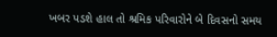ખબર પડશે હાલ તો શ્રમિક પરિવારોને બે દિવસનો સમય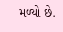મળ્યો છે.